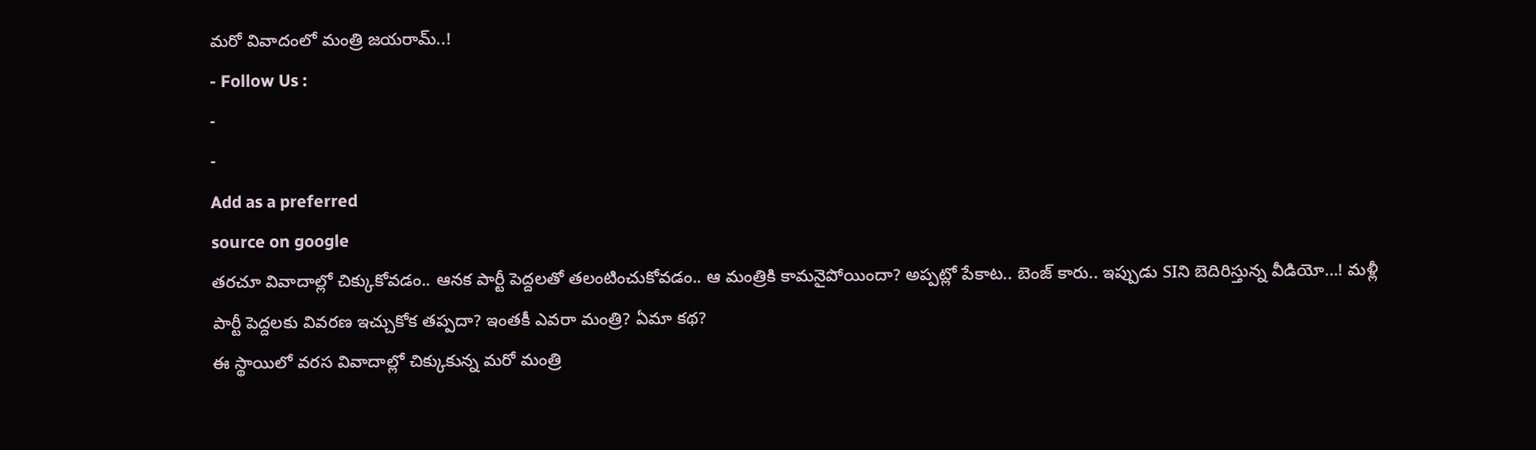మరో వివాదంలో మంత్రి జయరామ్..!
- Follow Us :
-
-
Add as a preferred
source on google
తరచూ వివాదాల్లో చిక్కుకోవడం.. ఆనక పార్టీ పెద్దలతో తలంటించుకోవడం.. ఆ మంత్రికి కామనైపోయిందా? అప్పట్లో పేకాట.. బెంజ్ కారు.. ఇప్పుడు SIని బెదిరిస్తున్న వీడియో…! మళ్లీ పార్టీ పెద్దలకు వివరణ ఇచ్చుకోక తప్పదా? ఇంతకీ ఎవరా మంత్రి? ఏమా కథ?
ఈ స్థాయిలో వరస వివాదాల్లో చిక్కుకున్న మరో మంత్రి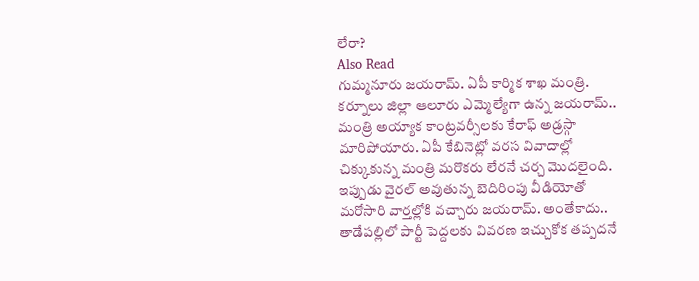లేరా?
Also Read
గుమ్మనూరు జయరామ్. ఏపీ కార్మిక శాఖ మంత్రి. కర్నూలు జిల్లా ఆలూరు ఎమ్మెల్యేగా ఉన్న జయరామ్.. మంత్రి అయ్యాక కాంట్రవర్సీలకు కేరాఫ్ అడ్రస్గా మారిపోయారు. ఏపీ కేబినెట్లో వరస వివాదాల్లో చిక్కుకున్న మంత్రి మరొకరు లేరనే చర్చ మొదలైంది. ఇప్పుడు వైరల్ అవుతున్న బెదిరింపు వీడియోతో మరోసారి వార్తల్లోకి వచ్చారు జయరామ్. అంతేకాదు.. తాడేపల్లిలో పార్టీ పెద్దలకు వివరణ ఇచ్చుకోక తప్పదనే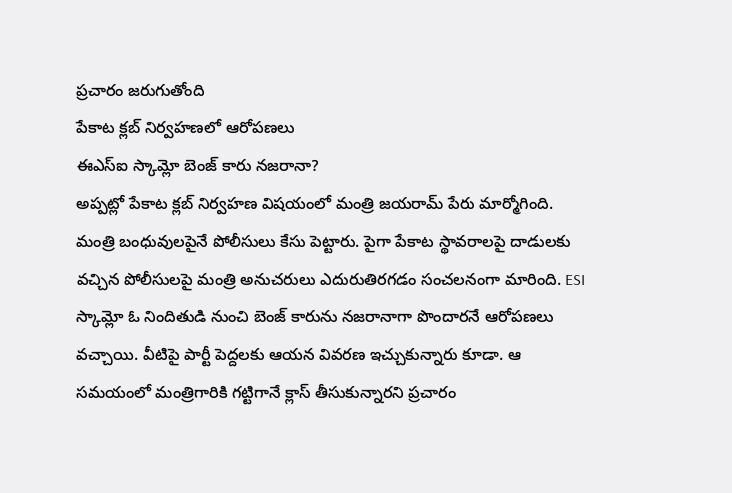ప్రచారం జరుగుతోంది
పేకాట క్లబ్ నిర్వహణలో ఆరోపణలు
ఈఎస్ఐ స్కామ్లో బెంజ్ కారు నజరానా?
అప్పట్లో పేకాట క్లబ్ నిర్వహణ విషయంలో మంత్రి జయరామ్ పేరు మార్మోగింది. మంత్రి బంధువులపైనే పోలీసులు కేసు పెట్టారు. పైగా పేకాట స్థావరాలపై దాడులకు వచ్చిన పోలీసులపై మంత్రి అనుచరులు ఎదురుతిరగడం సంచలనంగా మారింది. ESI స్కామ్లో ఓ నిందితుడి నుంచి బెంజ్ కారును నజరానాగా పొందారనే ఆరోపణలు వచ్చాయి. వీటిపై పార్టీ పెద్దలకు ఆయన వివరణ ఇచ్చుకున్నారు కూడా. ఆ సమయంలో మంత్రిగారికి గట్టిగానే క్లాస్ తీసుకున్నారని ప్రచారం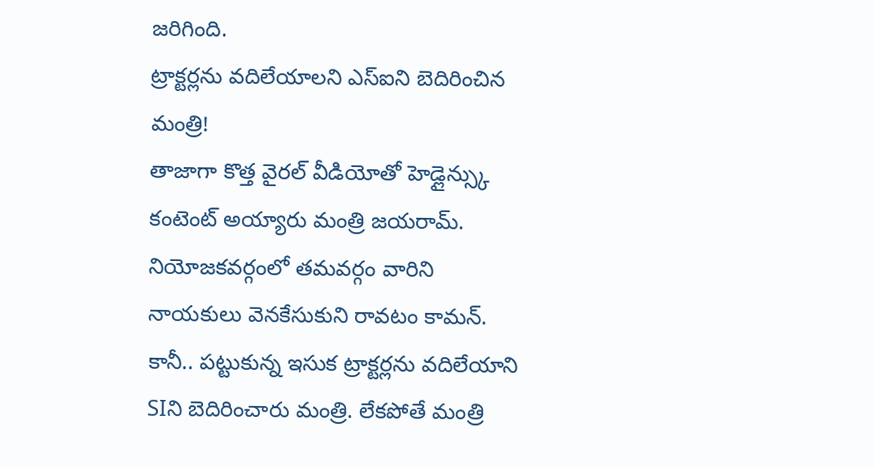జరిగింది.
ట్రాక్టర్లను వదిలేయాలని ఎస్ఐని బెదిరించిన మంత్రి!
తాజాగా కొత్త వైరల్ వీడియోతో హెడ్లైన్స్కు కంటెంట్ అయ్యారు మంత్రి జయరామ్. నియోజకవర్గంలో తమవర్గం వారిని నాయకులు వెనకేసుకుని రావటం కామన్. కానీ.. పట్టుకున్న ఇసుక ట్రాక్టర్లను వదిలేయాని SIని బెదిరించారు మంత్రి. లేకపోతే మంత్రి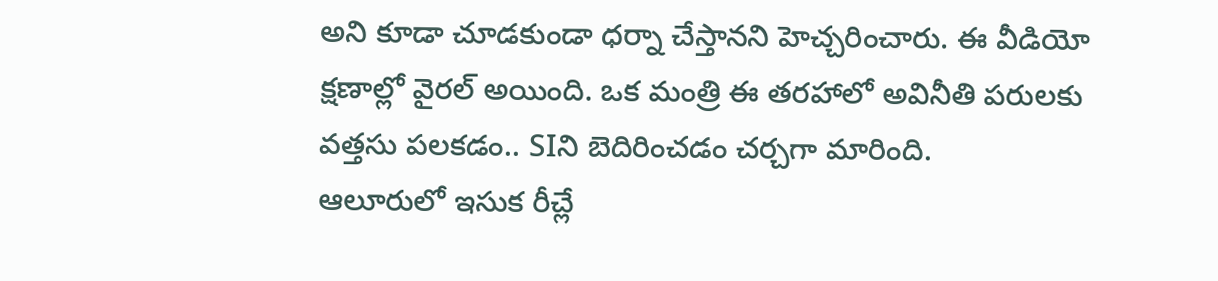అని కూడా చూడకుండా ధర్నా చేస్తానని హెచ్చరించారు. ఈ వీడియో క్షణాల్లో వైరల్ అయింది. ఒక మంత్రి ఈ తరహాలో అవినీతి పరులకు వత్తసు పలకడం.. SIని బెదిరించడం చర్చగా మారింది.
ఆలూరులో ఇసుక రీచ్లే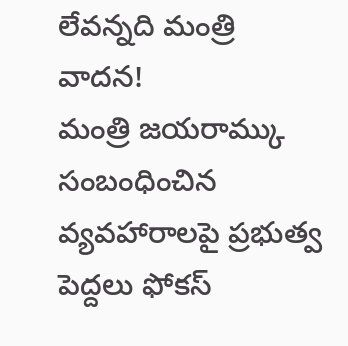లేవన్నది మంత్రి వాదన!
మంత్రి జయరామ్కు సంబంధించిన వ్యవహారాలపై ప్రభుత్వ పెద్దలు ఫోకస్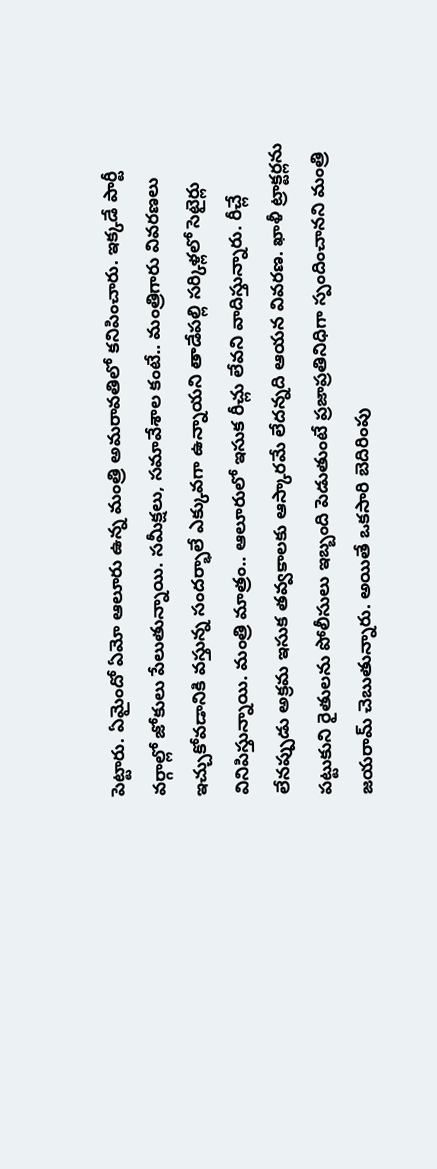పెట్టారు. ఏమైందో ఏమో ఆలూరు ఉన్న మంత్రి అమరావతిలో కనిపించారు. ఇక్కడే పార్టీ వర్గాల్లో జోకులు పేలుతున్నాయి. సమీక్షలు, సమావేశాల కంటే.. మంత్రిగారు వివరణలు ఇచ్చుకోవడానికి వస్తున్న సందర్భాలే ఎక్కువగా ఉన్నాయని తాడేపల్లి సర్కిళ్లలో సెటైర్లు వినిపిస్తున్నాయి. మంత్రి మాత్రం.. ఆలూరులో ఇసుక రీచ్లు లేవని వాదిస్తున్నారు. రీచ్లే లేనప్పుడు అక్రమ ఇసుక తవ్వకాలకు ఆస్కారమే లేదన్నది ఆయన వివరణ. ఖాళీ ట్రాక్టర్లను పట్టుకుని రైతులను పోలీసులు ఇబ్బంది పెడుతుంటే ప్రజాప్రతినిధిగా స్పందించానని మంత్రి జయరామ్ చెబుతున్నారు. అయితే ఒకసారి బెదిరింపు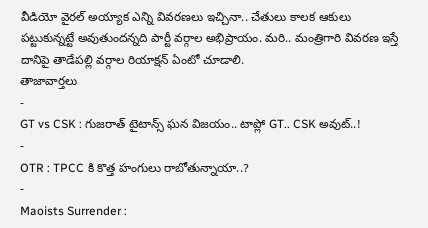వీడియో వైరల్ అయ్యాక ఎన్ని వివరణలు ఇచ్చినా.. చేతులు కాలక ఆకులు పట్టుకున్నట్టే అవుతుందన్నది పార్టీ వర్గాల అభిప్రాయం. మరి.. మంత్రిగారి వివరణ ఇస్తే దానిపై తాడేపల్లి వర్గాల రియాక్షన్ ఏంటో చూడాలి.
తాజావార్తలు
-
GT vs CSK : గుజరాత్ టైటాన్స్ ఘన విజయం.. టాప్లో GT.. CSK అవుట్..!
-
OTR : TPCC కి కొత్త హంగులు రాబోతున్నాయా..?
-
Maoists Surrender :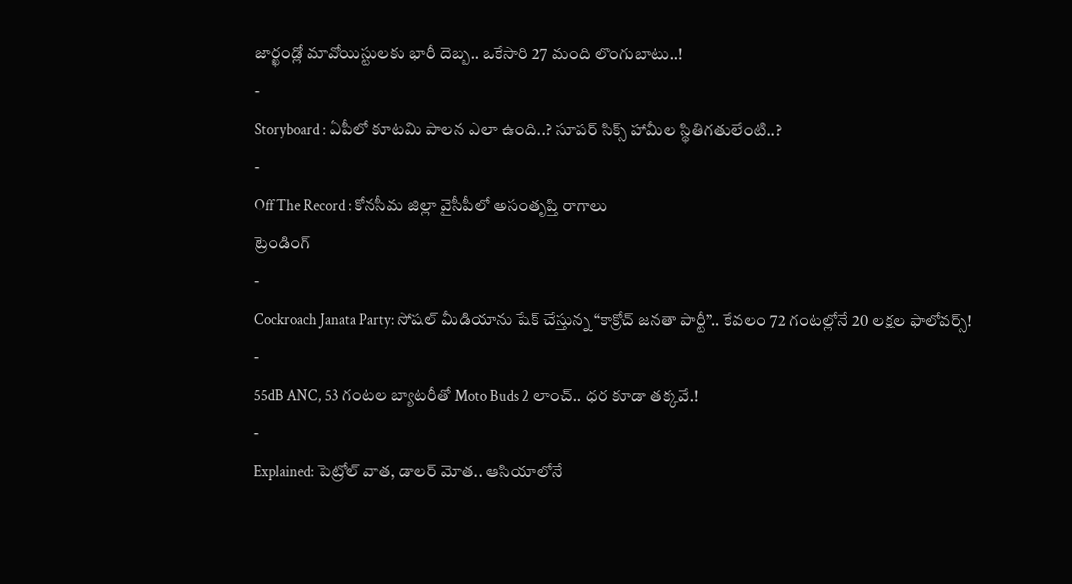జార్ఖండ్లో మావోయిస్టులకు భారీ దెబ్బ.. ఒకేసారి 27 మంది లొంగుబాటు..!
-
Storyboard : ఏపీలో కూటమి పాలన ఎలా ఉంది..? సూపర్ సిక్స్ హామీల స్థితిగతులేంటి..?
-
Off The Record : కోనసీమ జిల్లా వైసీపీలో అసంతృప్తి రాగాలు
ట్రెండింగ్
-
Cockroach Janata Party: సోషల్ మీడియాను షేక్ చేస్తున్న “కాక్రోచ్ జనతా పార్టీ”.. కేవలం 72 గంటల్లోనే 20 లక్షల ఫాలోవర్స్!
-
55dB ANC, 53 గంటల బ్యాటరీతో Moto Buds 2 లాంచ్.. ధర కూడా తక్కవే.!
-
Explained: పెట్రోల్ వాత, డాలర్ మోత.. ఆసియాలోనే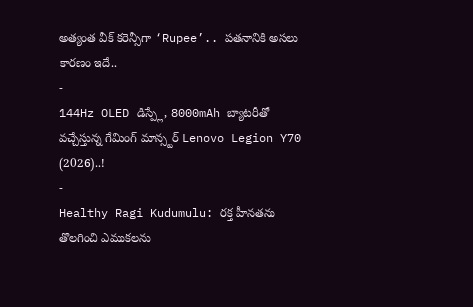అత్యంత వీక్ కరెన్సీగా ‘Rupee’.. పతనానికి అసలు కారణం ఇదే..
-
144Hz OLED డిస్ప్లే, 8000mAh బ్యాటరీతో వచ్చేస్తున్న గేమింగ్ మాన్స్టర్ Lenovo Legion Y70 (2026)..!
-
Healthy Ragi Kudumulu: రక్త హీనతను తొలగించి ఎముకలను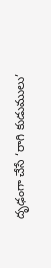దృఢంగా చేసే ‘రాగి కుడుములు’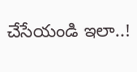చేసేయండి ఇలా..!